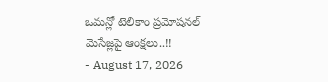ఒమన్లో టెలికాం ప్రమోషనల్ మెసేజ్లపై ఆంక్షలు..!!
- August 17, 2026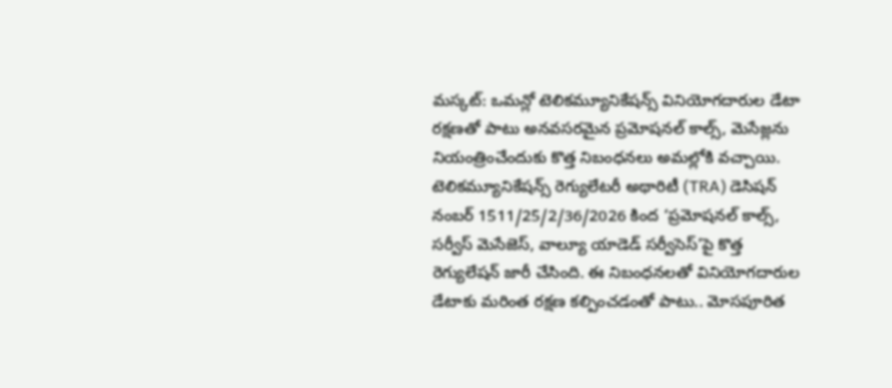మస్కట్: ఒమన్లో టెలికమ్యూనికేషన్స్ వినియోగదారుల డేటా రక్షణతో పాటు అనవసరమైన ప్రమోషనల్ కాల్స్, మెసేజ్లను నియంత్రించేందుకు కొత్త నిబంధనలు అమల్లోకి వచ్చాయి. టెలికమ్యూనికేషన్స్ రెగ్యులేటరీ అథారిటీ (TRA) డెసిషన్ నంబర్ 1511/25/2/36/2026 కింద ‘ప్రమోషనల్ కాల్స్, సర్వీస్ మెసేజెస్, వాల్యూ యాడెడ్ సర్వీసెస్’పై కొత్త రెగ్యులేషన్ జారీ చేసింది. ఈ నిబంధనలతో వినియోగదారుల డేటాకు మరింత రక్షణ కల్పించడంతో పాటు.. మోసపూరిత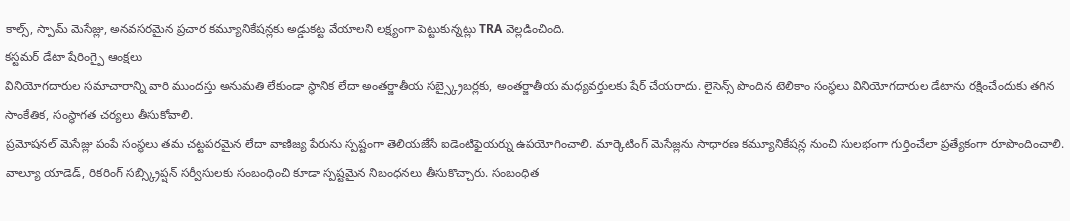కాల్స్, స్పామ్ మెసేజ్లు, అనవసరమైన ప్రచార కమ్యూనికేషన్లకు అడ్డుకట్ట వేయాలని లక్ష్యంగా పెట్టుకున్నట్లు TRA వెల్లడించింది.
కస్టమర్ డేటా షేరింగ్పై ఆంక్షలు
వినియోగదారుల సమాచారాన్ని వారి ముందస్తు అనుమతి లేకుండా స్థానిక లేదా అంతర్జాతీయ సబ్స్క్రైబర్లకు, అంతర్జాతీయ మధ్యవర్తులకు షేర్ చేయరాదు. లైసెన్స్ పొందిన టెలికాం సంస్థలు వినియోగదారుల డేటాను రక్షించేందుకు తగిన సాంకేతిక, సంస్థాగత చర్యలు తీసుకోవాలి.
ప్రమోషనల్ మెసేజ్లు పంపే సంస్థలు తమ చట్టపరమైన లేదా వాణిజ్య పేరును స్పష్టంగా తెలియజేసే ఐడెంటిఫైయర్ను ఉపయోగించాలి. మార్కెటింగ్ మెసేజ్లను సాధారణ కమ్యూనికేషన్ల నుంచి సులభంగా గుర్తించేలా ప్రత్యేకంగా రూపొందించాలి. వాల్యూ యాడెడ్, రికరింగ్ సబ్స్క్రిప్షన్ సర్వీసులకు సంబంధించి కూడా స్పష్టమైన నిబంధనలు తీసుకొచ్చారు. సంబంధిత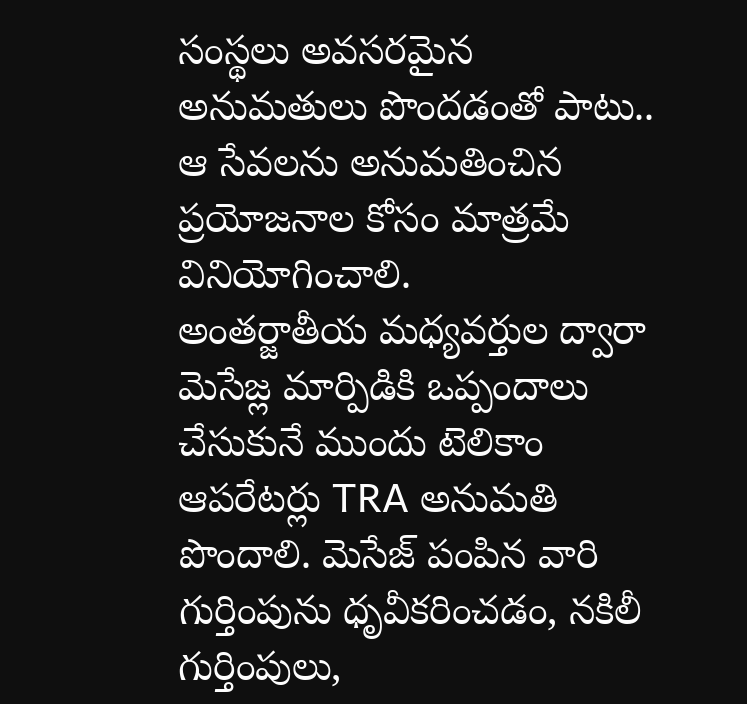సంస్థలు అవసరమైన అనుమతులు పొందడంతో పాటు.. ఆ సేవలను అనుమతించిన ప్రయోజనాల కోసం మాత్రమే వినియోగించాలి.
అంతర్జాతీయ మధ్యవర్తుల ద్వారా మెసేజ్ల మార్పిడికి ఒప్పందాలు చేసుకునే ముందు టెలికాం ఆపరేటర్లు TRA అనుమతి పొందాలి. మెసేజ్ పంపిన వారి గుర్తింపును ధృవీకరించడం, నకిలీ గుర్తింపులు,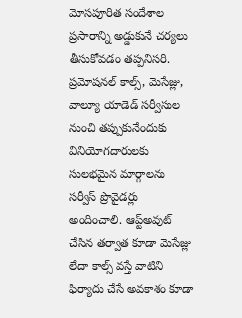మోసపూరిత సందేశాల ప్రసారాన్ని అడ్డుకునే చర్యలు తీసుకోవడం తప్పనిసరి. ప్రమోషనల్ కాల్స్, మెసేజ్లు, వాల్యూ యాడెడ్ సర్వీసుల నుంచి తప్పుకునేందుకు వినియోగదారులకు సులభమైన మార్గాలను సర్వీస్ ప్రొవైడర్లు అందించాలి. ఆప్ట్అవుట్ చేసిన తర్వాత కూడా మెసేజ్లు లేదా కాల్స్ వస్తే వాటిని ఫిర్యాదు చేసే అవకాశం కూడా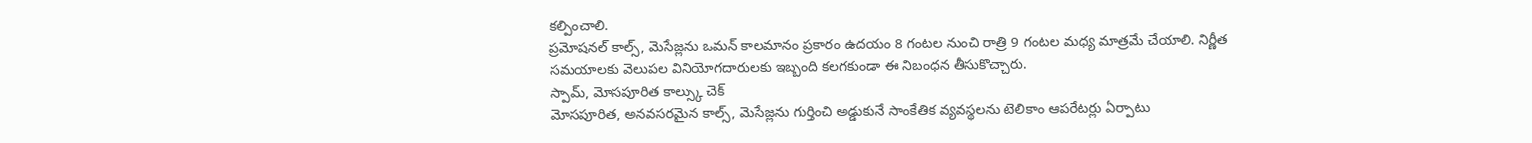కల్పించాలి.
ప్రమోషనల్ కాల్స్, మెసేజ్లను ఒమన్ కాలమానం ప్రకారం ఉదయం 8 గంటల నుంచి రాత్రి 9 గంటల మధ్య మాత్రమే చేయాలి. నిర్ణీత సమయాలకు వెలుపల వినియోగదారులకు ఇబ్బంది కలగకుండా ఈ నిబంధన తీసుకొచ్చారు.
స్పామ్, మోసపూరిత కాల్స్కు చెక్
మోసపూరిత, అనవసరమైన కాల్స్, మెసేజ్లను గుర్తించి అడ్డుకునే సాంకేతిక వ్యవస్థలను టెలికాం ఆపరేటర్లు ఏర్పాటు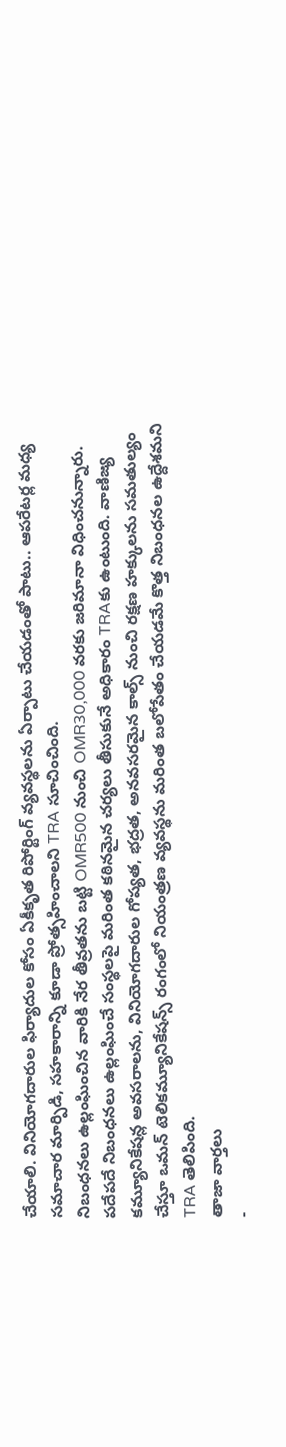చేయాలి. వినియోగదారుల ఫిర్యాదుల కోసం ఏకీకృత రిపోర్టింగ్ వ్యవస్థలను ఏర్పాటు చేయడంతో పాటు.. ఆపరేటర్ల మధ్య సమాచార మార్పిడి, సహకారాన్ని కూడా ప్రోత్సహించాలని TRA సూచించింది.
నిబంధనలు ఉల్లంఘించిన వారికి నేర తీవ్రతను బట్టి OMR500 నుంచి OMR30,000 వరకు జరిమానా విధించనున్నారు. పదేపదే నిబంధనలు ఉల్లంఘించే సంస్థలపై మరింత కఠినమైన చర్యలు తీసుకునే అధికారం TRAకు ఉంటుంది. వాణిజ్య కమ్యూనికేషన్ల అవసరాలను, వినియోగదారుల గోప్యత, భద్రత, అనవసరమైన కాల్స్ నుంచి రక్షణ హక్కులను సమతుల్యం చేస్తూ ఒమన్ టెలికమ్యూనికేషన్స్ రంగంలో నియంత్రణ వ్యవస్థను మరింత బలోపేతం చేయడమే కొత్త నిబంధనల ఉద్దేశమని TRA తెలిపింది.
తాజా వార్తలు
-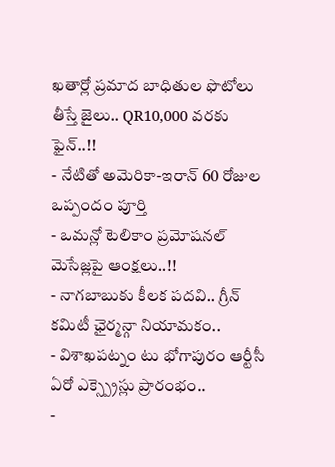ఖతార్లో ప్రమాద బాధితుల ఫొటోలు తీస్తే జైలు.. QR10,000 వరకు ఫైన్..!!
- నేటితో అమెరికా-ఇరాన్ 60 రోజుల ఒప్పందం పూర్తి
- ఒమన్లో టెలికాం ప్రమోషనల్ మెసేజ్లపై ఆంక్షలు..!!
- నాగబాబుకు కీలక పదవి.. గ్రీన్ కమిటీ ఛైర్మన్గా నియామకం..
- విశాఖపట్నం టు భోగాపురం ఆర్టీసీ ఏరో ఎక్స్ప్రెస్లు ప్రారంభం..
-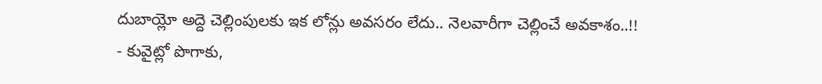దుబాయ్లో అద్దె చెల్లింపులకు ఇక లోన్లు అవసరం లేదు.. నెలవారీగా చెల్లించే అవకాశం..!!
- కువైట్లో పొగాకు,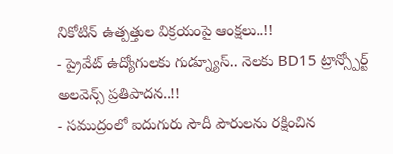నికోటిన్ ఉత్పత్తుల విక్రయంపై ఆంక్షలు..!!
- ప్రైవేట్ ఉద్యోగులకు గుడ్న్యూస్.. నెలకు BD15 ట్రాన్స్పోర్ట్ అలవెన్స్ ప్రతిపాదన..!!
- సముద్రంలో ఐదుగురు సౌదీ పౌరులను రక్షించిన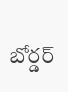బోర్డర్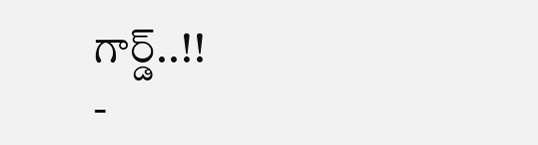గార్డ్..!!
-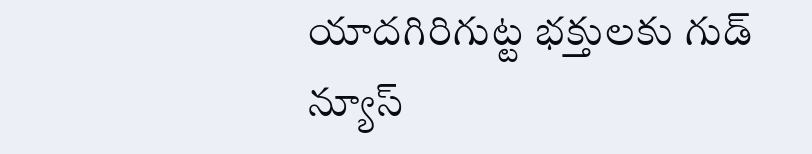యాదగిరిగుట్ట భక్తులకు గుడ్ న్యూస్